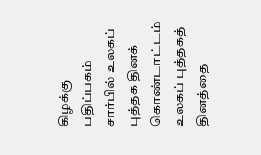கிழக்கு பதிப்பகம் சார்பில் உலகப் புத்தக தினக் கொண்டாட்டம்
உலகப் புத்தகத் தினத்தை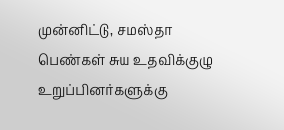முன்னிட்டு, சமஸ்தா பெண்கள் சுய உதவிக்குழு உறுப்பினர்களுக்கு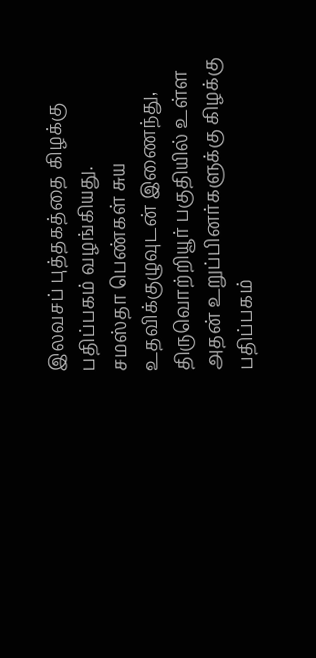இலவசப் புத்தகத்தை கிழக்கு பதிப்பகம் வழங்கியது.
சமஸ்தா பெண்கள் சுய உதவிக்குழுவுடன் இணைந்து, திருவொற்றியூர் பகுதியில் உள்ள அதன் உறுப்பினர்களுக்கு கிழக்கு பதிப்பகம்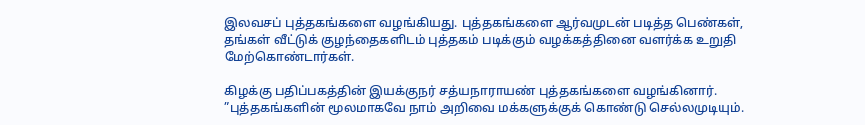இலவசப் புத்தகங்களை வழங்கியது. புத்தகங்களை ஆர்வமுடன் படித்த பெண்கள், தங்கள் வீட்டுக் குழந்தைகளிடம் புத்தகம் படிக்கும் வழக்கத்தினை வளர்க்க உறுதி மேற்கொண்டார்கள்.

கிழக்கு பதிப்பகத்தின் இயக்குநர் சத்யநாராயண் புத்தகங்களை வழங்கினார். ”புத்தகங்களின் மூலமாகவே நாம் அறிவை மக்களுக்குக் கொண்டு செல்லமுடியும்.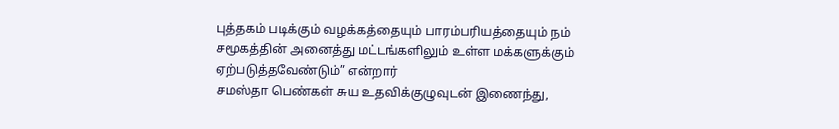புத்தகம் படிக்கும் வழக்கத்தையும் பாரம்பரியத்தையும் நம் சமூகத்தின் அனைத்து மட்டங்களிலும் உள்ள மக்களுக்கும் ஏற்படுத்தவேண்டும்” என்றார்
சமஸ்தா பெண்கள் சுய உதவிக்குழுவுடன் இணைந்து,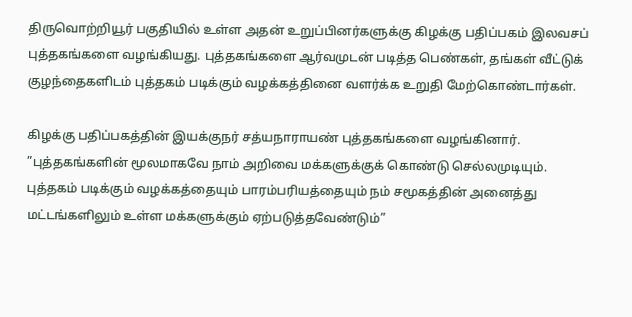திருவொற்றியூர் பகுதியில் உள்ள அதன் உறுப்பினர்களுக்கு கிழக்கு பதிப்பகம் இலவசப் புத்தகங்களை வழங்கியது. புத்தகங்களை ஆர்வமுடன் படித்த பெண்கள், தங்கள் வீட்டுக் குழந்தைகளிடம் புத்தகம் படிக்கும் வழக்கத்தினை வளர்க்க உறுதி மேற்கொண்டார்கள்.

கிழக்கு பதிப்பகத்தின் இயக்குநர் சத்யநாராயண் புத்தகங்களை வழங்கினார். ”புத்தகங்களின் மூலமாகவே நாம் அறிவை மக்களுக்குக் கொண்டு செல்லமுடியும். புத்தகம் படிக்கும் வழக்கத்தையும் பாரம்பரியத்தையும் நம் சமூகத்தின் அனைத்து மட்டங்களிலும் உள்ள மக்களுக்கும் ஏற்படுத்தவேண்டும்”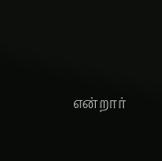என்றார்